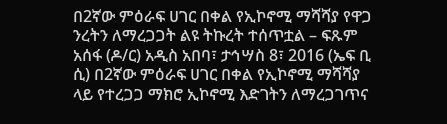በ2ኛው ምዕራፍ ሀገር በቀል የኢኮኖሚ ማሻሻያ የዋጋ ንረትን ለማረጋጋት ልዩ ትኩረት ተሰጥቷል – ፍጹም አሰፋ (ዶ/ር) አዲስ አበባ፣ ታኅሣስ 8፣ 2016 (ኤፍ ቢ ሲ) በ2ኛው ምዕራፍ ሀገር በቀል የኢኮኖሚ ማሻሻያ ላይ የተረጋጋ ማክሮ ኢኮኖሚ እድገትን ለማረጋገጥና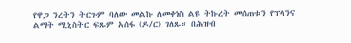የዋጋ ንረትን ትርጉም ባለው መልኩ ለመቀነስ ልዩ ትኩረት መሰጠቱን የፕላንና ልማት ሚኒስትር ፍጹም አሰፋ (ዶ/ር) ገለጹ። በሕዝብ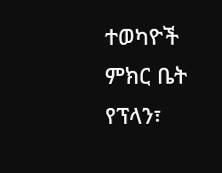ተወካዮች ምክር ቤት የፕላን፣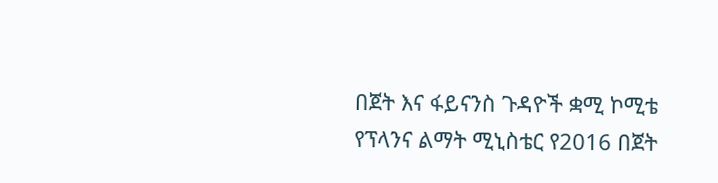በጀት እና ፋይናንስ ጉዳዮች ቋሚ ኮሚቴ የፕላንና ልማት ሚኒስቴር የ2016 በጀት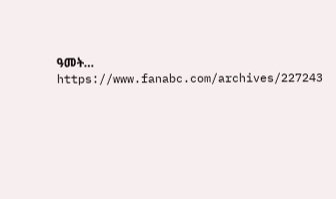ዓመት… https://www.fanabc.com/archives/227243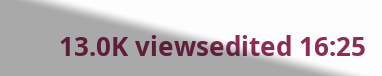13.0K viewsedited 16:25